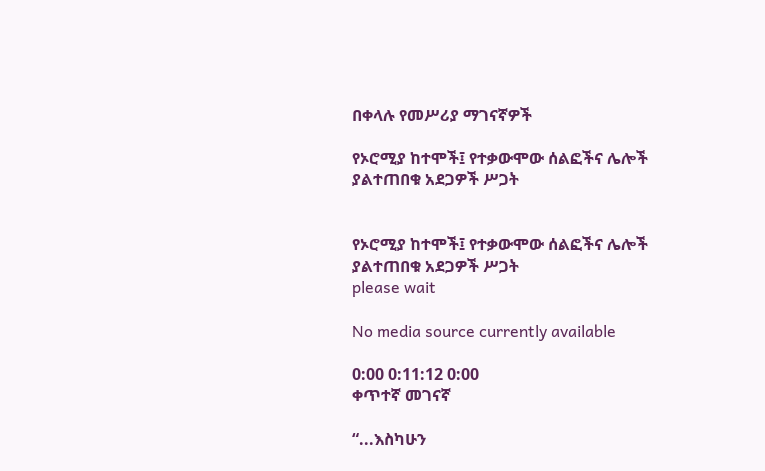በቀላሉ የመሥሪያ ማገናኛዎች

የኦሮሚያ ከተሞች፤ የተቃውሞው ሰልፎችና ሌሎች ያልተጠበቁ አደጋዎች ሥጋት


የኦሮሚያ ከተሞች፤ የተቃውሞው ሰልፎችና ሌሎች ያልተጠበቁ አደጋዎች ሥጋት
please wait

No media source currently available

0:00 0:11:12 0:00
ቀጥተኛ መገናኛ

“...እስካሁን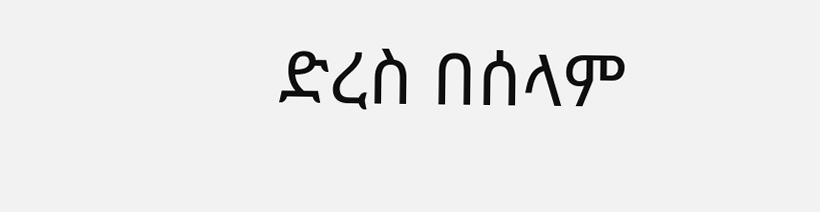ድረስ በሰላም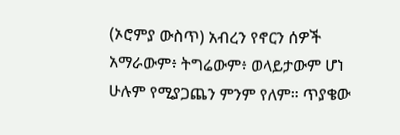(ኦሮምያ ውስጥ) አብረን የኖርን ሰዎች አማራውም፥ ትግሬውም፥ ወላይታውም ሆነ ሁሉም የሚያጋጨን ምንም የለም። ጥያቄው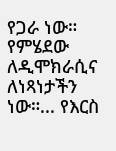የጋራ ነው። የምሄደው ለዲሞክራሲና ለነጻነታችን ነው።... የእርስ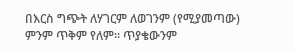በእርስ ግጭት ለሃገርም ለወገንም (የሚያመጣው) ምንም ጥቅም የለም። ጥያቄውንም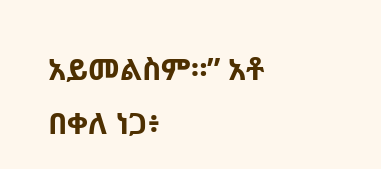አይመልስም።” አቶ በቀለ ነጋ፥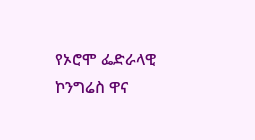የኦሮሞ ፌድራላዊ ኮንግሬስ ዋና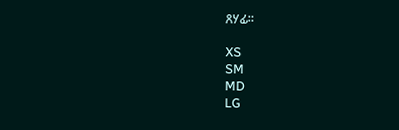ጸሃፊ።

XS
SM
MD
LG